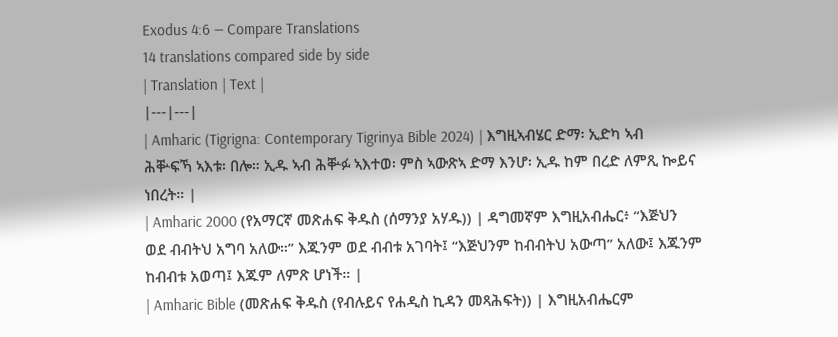Exodus 4:6 — Compare Translations
14 translations compared side by side
| Translation | Text |
|---|---|
| Amharic (Tigrigna: Contemporary Tigrinya Bible 2024) | እግዚኣብሄር ድማ፡ ኢድካ ኣብ ሕቝፍኻ ኣእቱ፡ በሎ። ኢዱ ኣብ ሕቝፉ ኣእተወ፡ ምስ ኣውጽኣ ድማ እንሆ፡ ኢዱ ከም በረድ ለምጺ ኰይና ነበረት። |
| Amharic 2000 (የአማርኛ መጽሐፍ ቅዱስ (ሰማንያ አሃዱ)) | ዳግመኛም እግዚአብሔር፥ “እጅህን ወደ ብብትህ አግባ አለው።” እጁንም ወደ ብብቱ አገባት፤ “እጅህንም ከብብትህ አውጣ” አለው፤ እጁንም ከብብቱ አወጣ፤ እጁም ለምጽ ሆነች። |
| Amharic Bible (መጽሐፍ ቅዱስ (የብሉይና የሐዲስ ኪዳን መጻሕፍት)) | እግዚአብሔርም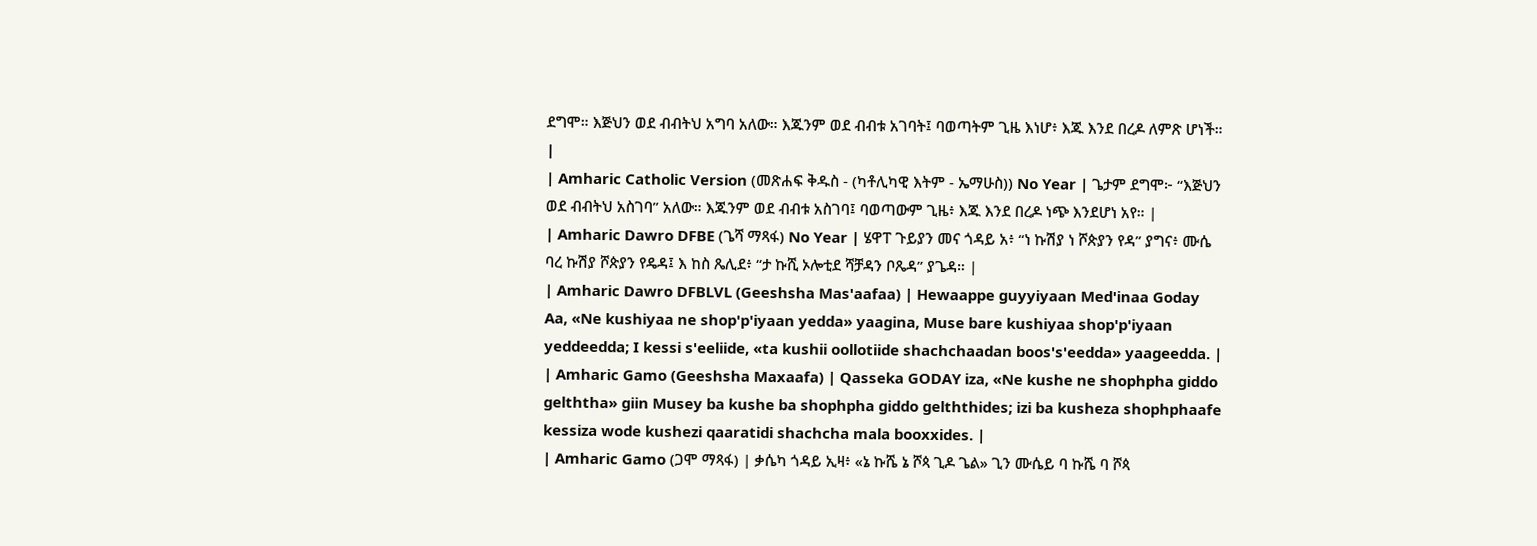ደግሞ። እጅህን ወደ ብብትህ አግባ አለው። እጁንም ወደ ብብቱ አገባት፤ ባወጣትም ጊዜ እነሆ፥ እጁ እንደ በረዶ ለምጽ ሆነች። |
| Amharic Catholic Version (መጽሐፍ ቅዱስ - (ካቶሊካዊ እትም - ኤማሁስ)) No Year | ጌታም ደግሞ፦ “እጅህን ወደ ብብትህ አስገባ” አለው። እጁንም ወደ ብብቱ አስገባ፤ ባወጣውም ጊዜ፥ እጁ እንደ በረዶ ነጭ እንደሆነ አየ። |
| Amharic Dawro DFBE (ጌሻ ማጻፋ) No Year | ሄዋፐ ጉይያን መና ጎዳይ አ፥ “ነ ኩሽያ ነ ሾጵያን የዳ” ያግና፥ ሙሴ ባረ ኩሽያ ሾጵያን የዴዳ፤ እ ከስ ጼሊደ፥ “ታ ኩሺ ኦሎቲደ ሻቻዳን ቦጼዳ” ያጌዳ። |
| Amharic Dawro DFBLVL (Geeshsha Mas'aafaa) | Hewaappe guyyiyaan Med'inaa Goday Aa, «Ne kushiyaa ne shop'p'iyaan yedda» yaagina, Muse bare kushiyaa shop'p'iyaan yeddeedda; I kessi s'eeliide, «ta kushii oollotiide shachchaadan boos's'eedda» yaageedda. |
| Amharic Gamo (Geeshsha Maxaafa) | Qasseka GODAY iza, «Ne kushe ne shophpha giddo gelththa» giin Musey ba kushe ba shophpha giddo gelththides; izi ba kusheza shophphaafe kessiza wode kushezi qaaratidi shachcha mala booxxides. |
| Amharic Gamo (ጋሞ ማጻፋ) | ቃሴካ ጎዳይ ኢዛ፥ «ኔ ኩሼ ኔ ሾጳ ጊዶ ጌል» ጊን ሙሴይ ባ ኩሼ ባ ሾጳ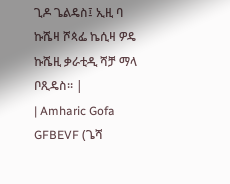ጊዶ ጌልዴስ፤ ኢዚ ባ ኩሼዛ ሾጳፌ ኬሲዛ ዎዴ ኩሼዚ ቃራቲዲ ሻቻ ማላ ቦጺዴስ። |
| Amharic Gofa GFBEVF (ጌሻ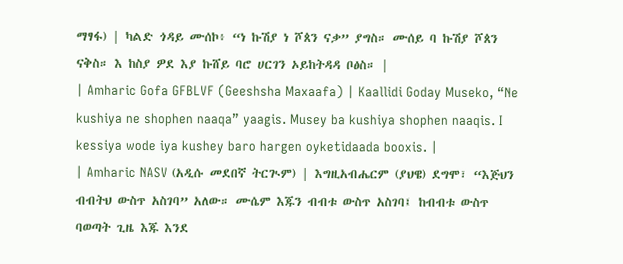ማፃፋ) | ካልድ ጎዳይ ሙሰኮ፥ “ነ ኩሽያ ነ ሾጰን ናቃ” ያግስ። ሙሰይ ባ ኩሽያ ሾጰን ናቅስ። እ ከስያ ዎደ እያ ኩሸይ ባሮ ሀርገን ኦይከትዳዳ ቦፅስ። |
| Amharic Gofa GFBLVF (Geeshsha Maxaafa) | Kaallidi Goday Museko, “Ne kushiya ne shophen naaqa” yaagis. Musey ba kushiya shophen naaqis. I kessiya wode iya kushey baro hargen oyketidaada booxis. |
| Amharic NASV (አዲሱ መደበኛ ትርጒም) | እግዚአብሔርም (ያህዌ) ደግሞ፣ “እጅህን ብብትህ ውስጥ አስገባ” አለው። ሙሴም እጁን ብብቱ ውስጥ አስገባ፤ ከብብቱ ውስጥ ባወጣት ጊዜ እጁ እንደ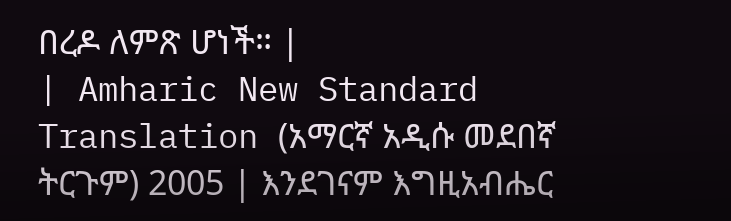በረዶ ለምጽ ሆነች። |
| Amharic New Standard Translation (አማርኛ አዲሱ መደበኛ ትርጉም) 2005 | እንደገናም እግዚአብሔር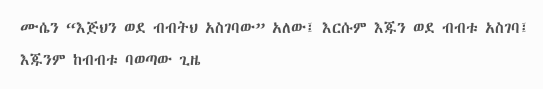ሙሴን “እጅህን ወደ ብብትህ አስገባው” አለው፤ እርሱም እጁን ወደ ብብቱ አስገባ፤ እጁንም ከብብቱ ባወጣው ጊዜ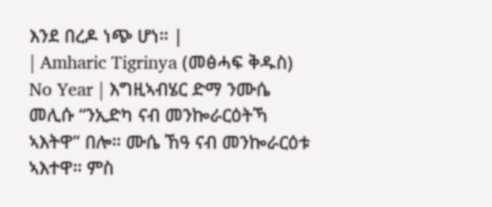እንደ በረዶ ነጭ ሆነ። |
| Amharic Tigrinya (መፅሓፍ ቅዱስ) No Year | እግዚኣብሄር ድማ ንሙሴ መሊሱ “ንኢድካ ናብ መንኰራርዕትኻ ኣእትዋ” በሎ። ሙሴ ኸዓ ናብ መንኰራርዕቱ ኣእተዋ። ምስ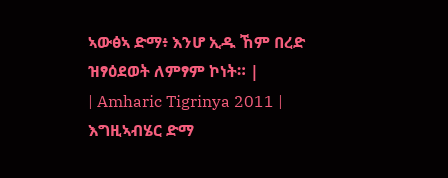ኣውፅኣ ድማ፥ እንሆ ኢዱ ኸም በረድ ዝፃዕደወት ለምፃም ኮነት። |
| Amharic Tigrinya 2011 | እግዚኣብሄር ድማ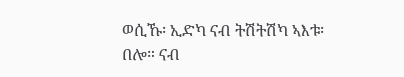ወሲኹ፡ ኢድካ ናብ ትሽትሽካ ኣእቱ፡ በሎ። ናብ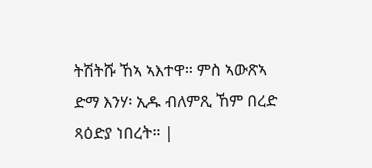ትሽትሹ ኸኣ ኣእተዋ። ምስ ኣውጽኣ ድማ እንሃ፡ ኢዱ ብለምጺ ኸም በረድ ጻዕድያ ነበረት። |